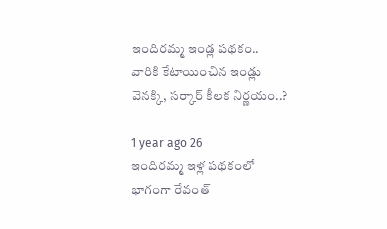ఇందిరమ్మ ఇండ్ల పథకం.. వారికి కేటాయించిన ఇండ్లు వెనక్కి, సర్కార్ కీలక నిర్ణయం..?

1 year ago 26
ఇందిరమ్మ ఇళ్ల పథకంలో భాగంగా రేవంత్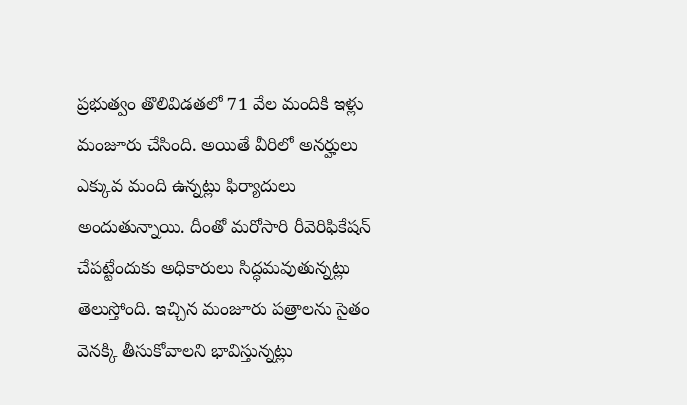ప్రభుత్వం తొలివిడతలో 71 వేల మందికి ఇళ్లు మంజూరు చేసింది. అయితే వీరిలో అనర్హులు ఎక్కువ మంది ఉన్నట్లు ఫిర్యాదులు అందుతున్నాయి. దీంతో మరోసారి రీవెరిఫికేషన్‌ చేపట్టేందుకు అధికారులు సిద్ధమవుతున్నట్లు తెలుస్తోంది. ఇచ్చిన మంజూరు పత్రాలను సైతం వెనక్కి తీసుకోవాలని భావిస్తున్నట్లు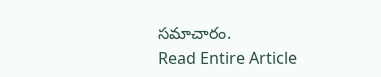సమాచారం.
Read Entire Article